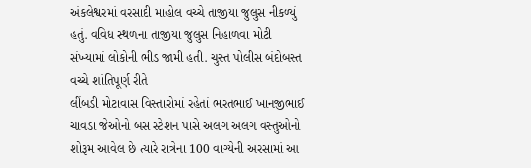અંકલેશ્વરમાં વરસાદી માહોલ વચ્ચે તાજીયા જુલુસ નીકળ્યું હતું. વવિધ સ્થળના તાજીયા જુલુસ નિહાળવા મોટી સંખ્યામાં લોકોની ભીડ જામી હતી. ચુસ્ત પોલીસ બંદોબસ્ત વચ્ચે શાંતિપૂર્ણ રીતે
લીંબડી મોટાવાસ વિસ્તારોમાં રહેતાં ભરતભાઈ ખાનજીભાઈ ચાવડા જેઓનો બસ સ્ટેશન પાસે અલગ અલગ વસ્તુઓનો શોરૂમ આવેલ છે ત્યારે રાત્રેના 100 વાગ્યેની અરસામાં આ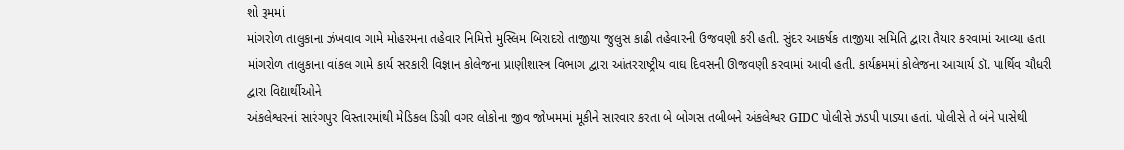શો રૂમમાં
માંગરોળ તાલુકાના ઝંખવાવ ગામે મોહરમના તહેવાર નિમિત્તે મુસ્લિમ બિરાદરો તાજીયા જુલુસ કાઢી તહેવારની ઉજવણી કરી હતી. સુંદર આકર્ષક તાજીયા સમિતિ દ્વારા તૈયાર કરવામાં આવ્યા હતા
માંગરોળ તાલુકાના વાંકલ ગામે કાર્ય સરકારી વિજ્ઞાન કોલેજના પ્રાણીશાસ્ત્ર વિભાગ દ્વારા આંતરરાષ્ટ્રીય વાઘ દિવસની ઊજવણી કરવામાં આવી હતી. કાર્યક્રમમાં કોલેજના આચાર્ય ડૉ. પાર્થિવ ચૌધરી દ્વારા વિદ્યાર્થીઓને
અંકલેશ્વરનાં સારંગપુર વિસ્તારમાંથી મેડિકલ ડિગ્રી વગર લોકોના જીવ જોખમમાં મૂકીને સારવાર કરતા બે બોગસ તબીબને અંકલેશ્વર GIDC પોલીસે ઝડપી પાડ્યા હતાં. પોલીસે તે બંને પાસેથી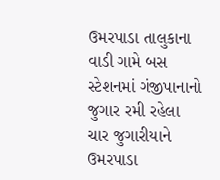ઉમરપાડા તાલુકાના વાડી ગામે બસ સ્ટેશનમાં ગંજીપાનાનો જુગાર રમી રહેલા ચાર જુગારીયાને ઉમરપાડા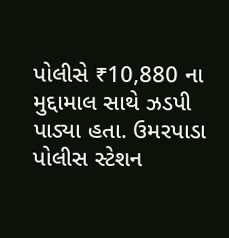પોલીસે ₹10,880 ના મુદ્દામાલ સાથે ઝડપી પાડ્યા હતા. ઉમરપાડા પોલીસ સ્ટેશન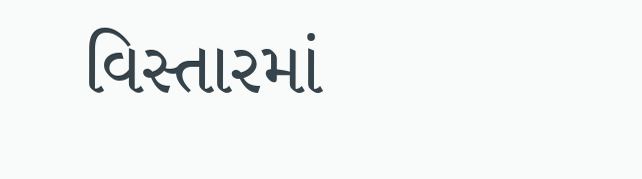વિસ્તારમાં